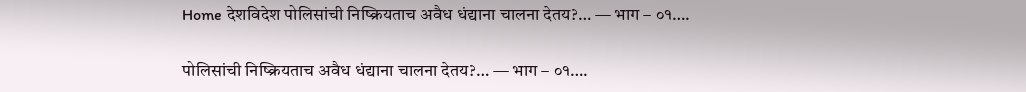Home देशविदेश पोलिसांची निष्क्रियताच अवैध धंद्याना चालना देतय?… — भाग – ०१….

पोलिसांची निष्क्रियताच अवैध धंद्याना चालना देतय?… — भाग – ०१….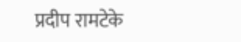प्रदीप रामटेके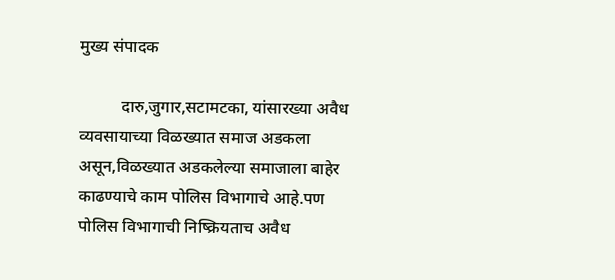मुख्य संपादक

          दारु,जुगार,सटामटका, यांसारख्या अवैध व्यवसायाच्या विळख्यात समाज अडकला असून,विळख्यात अडकलेल्या समाजाला बाहेर काढण्याचे काम पोलिस विभागाचे आहे.पण पोलिस विभागाची निष्क्रियताच अवैध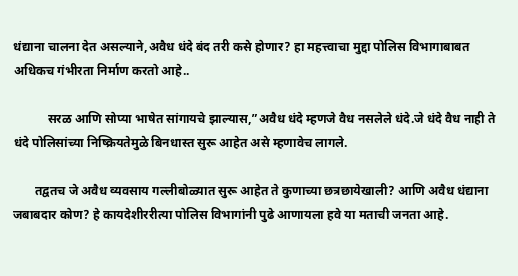धंद्याना चालना देत असल्याने,अवैध धंदे बंद तरी कसे होणार? हा महत्त्वाचा मुद्दा पोलिस विभागाबाबत अधिकच गंभीरता निर्माण करतो आहे..

           सरळ आणि सोप्या भाषेत सांगायचे झाल्यास,”अवैध धंदे म्हणजे वैध नसलेले धंदे.जे धंदे वैध नाही ते धंदे पोलिसांच्या निष्क्रियतेमुळे बिनधास्त सुरू आहेत असे म्हणावेच लागले.

       तद्वतच जे अवैध व्यवसाय गल्लीबोळ्यात सुरू आहेत ते कुणाच्या छत्रछायेखाली? आणि अवैध धंद्याना जबाबदार कोण? हे कायदेशीररीत्या पोलिस विभागांनी पुढे आणायला हवे या मताची जनता आहे.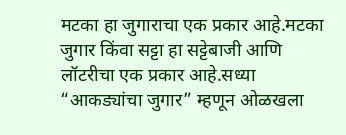मटका हा जुगाराचा एक प्रकार आहे.मटका जुगार किंवा सट्टा हा सट्टेबाजी आणि लॉटरीचा एक प्रकार आहे.सध्या “आकड्यांचा जुगार” म्हणून ओळखला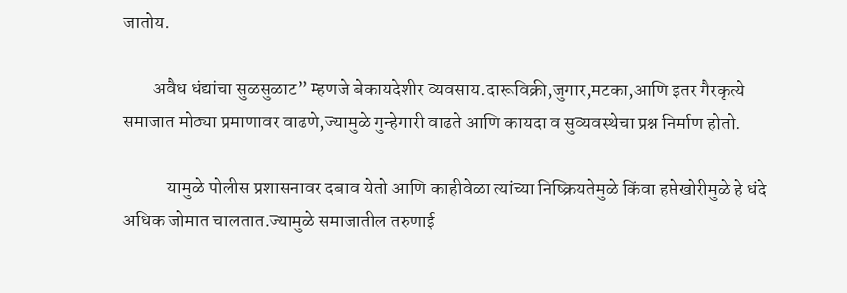जातोय.

        अवैध धंद्यांचा सुळसुळाट” म्हणजे बेकायदेशीर व्यवसाय.दारूविक्री,जुगार,मटका,आणि इतर गैरकृत्ये समाजात मोठ्या प्रमाणावर वाढणे,ज्यामुळे गुन्हेगारी वाढते आणि कायदा व सुव्यवस्थेचा प्रश्न निर्माण होतो.

            यामुळे पोलीस प्रशासनावर दबाव येतो आणि काहीवेळा त्यांच्या निष्क्रियतेमुळे किंवा हप्तेखोरीमुळे हे धंदे अधिक जोमात चालतात.ज्यामुळे समाजातील तरुणाई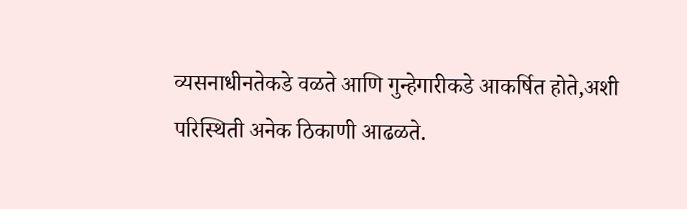व्यसनाधीनतेकडे वळते आणि गुन्हेगारीकडे आकर्षित होते,अशी परिस्थिती अनेक ठिकाणी आढळते.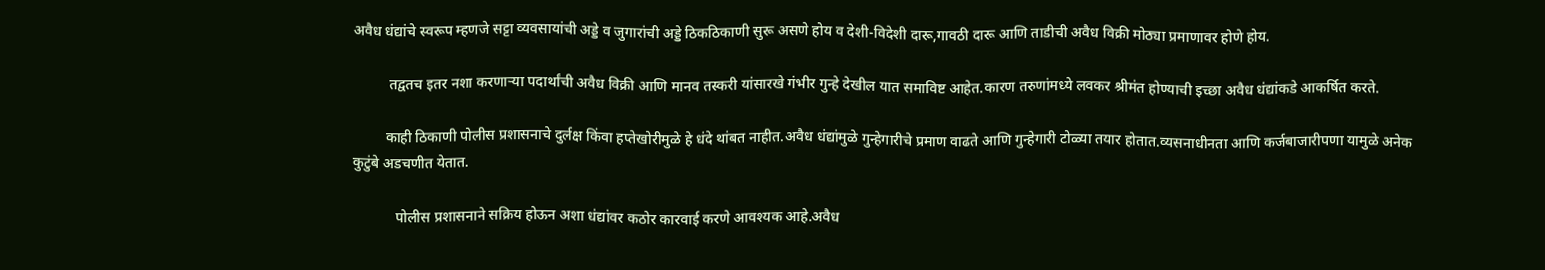अवैध धंद्यांचे स्वरूप म्हणजे सट्टा व्यवसायांची अड्डे व जुगारांची अड्डे ठिकठिकाणी सुरू असणे होय व देशी-विदेशी दारू,गावठी दारू आणि ताडीची अवैध विक्री मोठ्या प्रमाणावर होणे होय.

          तद्वतच इतर नशा करणाऱ्या पदार्थांची अवैध विक्री आणि मानव तस्करी यांसारखे गंभीर गुन्हे देखील यात समाविष्ट आहेत.कारण तरुणांमध्ये लवकर श्रीमंत होण्याची इच्छा अवैध धंद्यांकडे आकर्षित करते.

         काही ठिकाणी पोलीस प्रशासनाचे दुर्लक्ष किंवा हप्तेखोरीमुळे हे धंदे थांबत नाहीत.अवैध धंद्यांमुळे गुन्हेगारीचे प्रमाण वाढते आणि गुन्हेगारी टोळ्या तयार होतात.व्यसनाधीनता आणि कर्जबाजारीपणा यामुळे अनेक कुटुंबे अडचणीत येतात.

            पोलीस प्रशासनाने सक्रिय होऊन अशा धंद्यांवर कठोर कारवाई करणे आवश्यक आहे.अवैध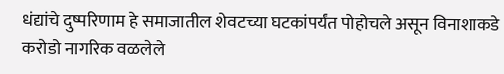धंद्यांचे दुष्परिणाम हे समाजातील शेवटच्या घटकांपर्यंत पोहोचले असून विनाशाकडे करोडो नागरिक वळलेले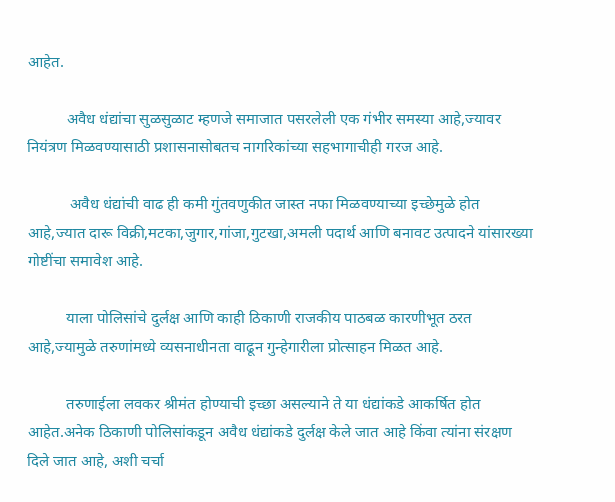आहेत.

          अवैध धंद्यांचा सुळसुळाट म्हणजे समाजात पसरलेली एक गंभीर समस्या आहे,ज्यावर नियंत्रण मिळवण्यासाठी प्रशासनासोबतच नागरिकांच्या सहभागाचीही गरज आहे.

           अवैध धंद्यांची वाढ ही कमी गुंतवणुकीत जास्त नफा मिळवण्याच्या इच्छेमुळे होत आहे,ज्यात दारू विक्री,मटका,जुगार,गांजा,गुटखा,अमली पदार्थ आणि बनावट उत्पादने यांसारख्या गोष्टींचा समावेश आहे.

          याला पोलिसांचे दुर्लक्ष आणि काही ठिकाणी राजकीय पाठबळ कारणीभूत ठरत आहे,ज्यामुळे तरुणांमध्ये व्यसनाधीनता वाढून गुन्हेगारीला प्रोत्साहन मिळत आहे.

          तरुणाईला लवकर श्रीमंत होण्याची इच्छा असल्याने ते या धंद्यांकडे आकर्षित होत आहेत.अनेक ठिकाणी पोलिसांकडून अवैध धंद्यांकडे दुर्लक्ष केले जात आहे किंवा त्यांना संरक्षण दिले जात आहे, अशी चर्चा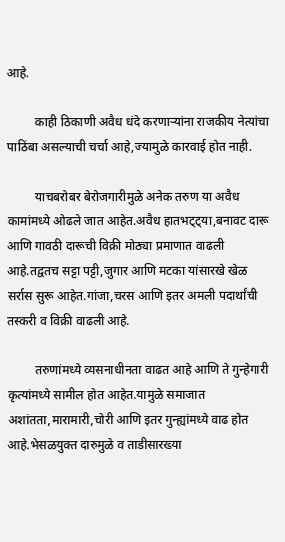आहे.

         काही ठिकाणी अवैध धंदे करणाऱ्यांना राजकीय नेत्यांचा पाठिंबा असल्याची चर्चा आहे,ज्यामुळे कारवाई होत नाही.

         याचबरोबर बेरोजगारीमुळे अनेक तरुण या अवैध कामांमध्ये ओढले जात आहेत.अवैध हातभट्ट्या,बनावट दारू आणि गावठी दारूची विक्री मोठ्या प्रमाणात वाढली आहे.तद्वतच सट्टा पट्टी,जुगार आणि मटका यांसारखे खेळ सर्रास सुरू आहेत.गांजा,चरस आणि इतर अमली पदार्थांची तस्करी व विक्री वाढली आहे.

         तरुणांमध्ये व्यसनाधीनता वाढत आहे आणि ते गुन्हेगारी कृत्यांमध्ये सामील होत आहेत.यामुळे समाजात अशांतता,मारामारी,चोरी आणि इतर गुन्ह्यांमध्ये वाढ होत आहे.भेसळयुक्त दारुमुळे व ताडीसारख्या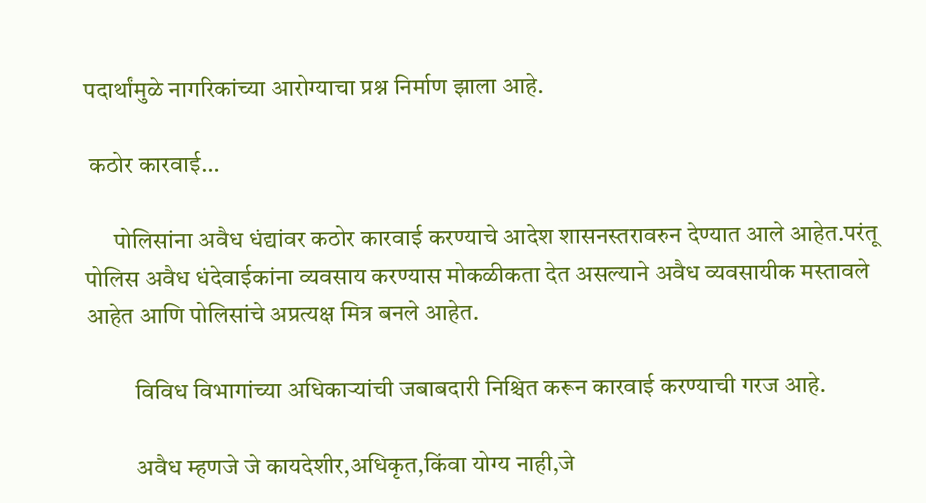पदार्थांमुळे नागरिकांच्या आरोग्याचा प्रश्न निर्माण झाला आहे.

 कठोर कारवाई…

      पोलिसांना अवैध धंद्यांवर कठोर कारवाई करण्याचे आदेश शासनस्तरावरुन देण्यात आले आहेत.परंतू पोलिस अवैध धंदेवाईकांना व्यवसाय करण्यास मोकळीकता देत असल्याने अवैध व्यवसायीक मस्तावले आहेत आणि पोलिसांचे अप्रत्यक्ष मित्र बनले आहेत.

          विविध विभागांच्या अधिकाऱ्यांची जबाबदारी निश्चित करून कारवाई करण्याची गरज आहे.

          अवैध म्हणजे जे कायदेशीर,अधिकृत,किंवा योग्य नाही,जे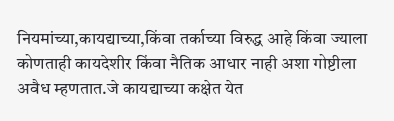नियमांच्या,कायद्याच्या,किंवा तर्काच्या विरुद्ध आहे किंवा ज्याला कोणताही कायदेशीर किंवा नैतिक आधार नाही अशा गोष्टीला अवैध म्हणतात.जे कायद्याच्या कक्षेत येत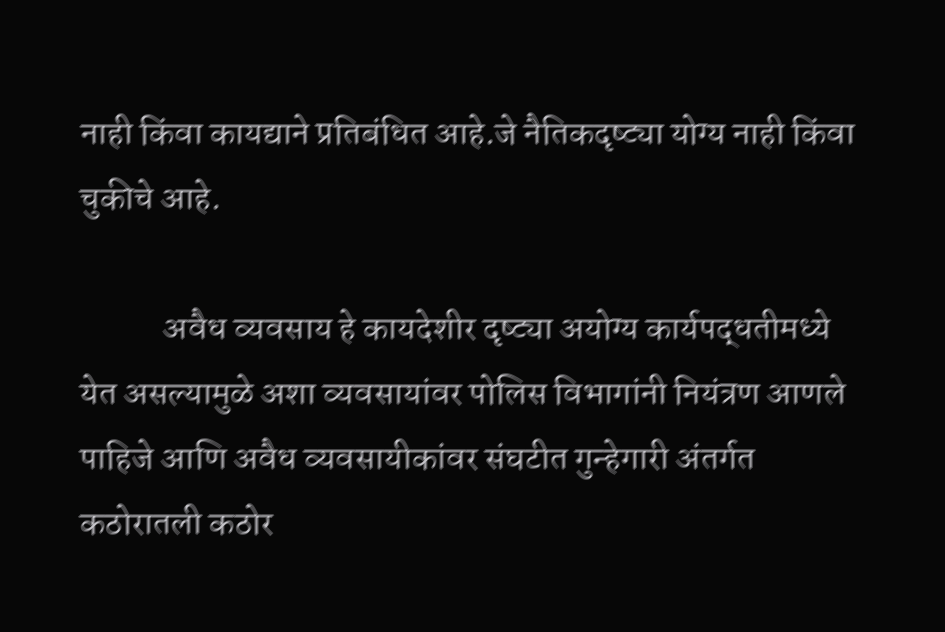नाही किंवा कायद्याने प्रतिबंधित आहे.जे नैतिकदृष्ट्या योग्य नाही किंवा चुकीचे आहे.

            अवैध व्यवसाय हे कायदेशीर दृष्ट्या अयोग्य कार्यपद्धतीमध्ये येत असल्यामुळे अशा व्यवसायांवर पोलिस विभागांनी नियंत्रण आणले पाहिजे आणि अवैध व्यवसायीकांवर संघटीत गुन्हेगारी अंतर्गत कठोरातली कठोर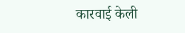कारवाई केली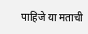पाहिजे या मताची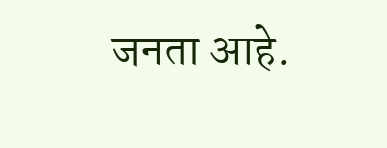जनता आहे.